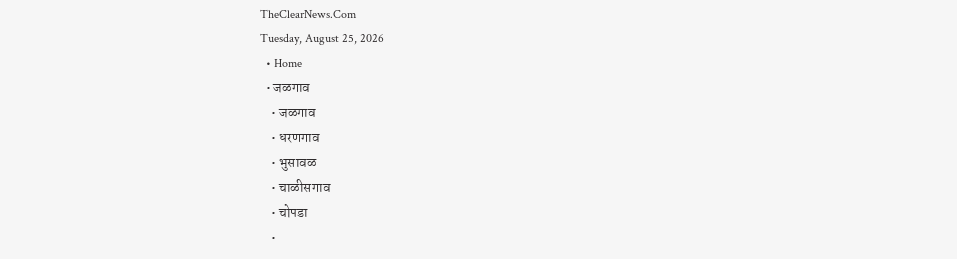TheClearNews.Com
Tuesday, August 25, 2026
  • Home
  • जळगाव
    • जळगाव
    • धरणगाव
    • भुसावळ
    • चाळीसगाव
    • चोपडा
    •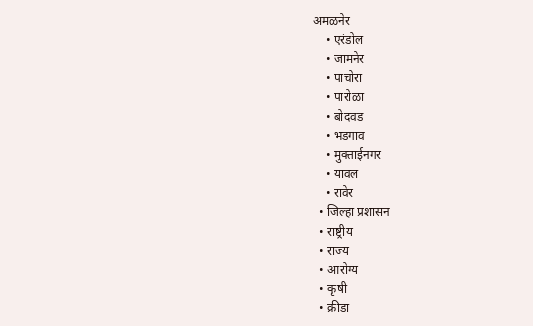अमळनेर
    • एरंडोल
    • जामनेर
    • पाचोरा
    • पारोळा
    • बोदवड
    • भडगाव
    • मुक्ताईनगर
    • यावल
    • रावेर
  • जिल्हा प्रशासन
  • राष्ट्रीय
  • राज्य
  • आरोग्य
  • कृषी
  • क्रीडा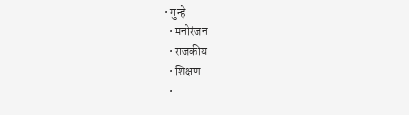• गुन्हे
  • मनोरंजन
  • राजकीय
  • शिक्षण
  •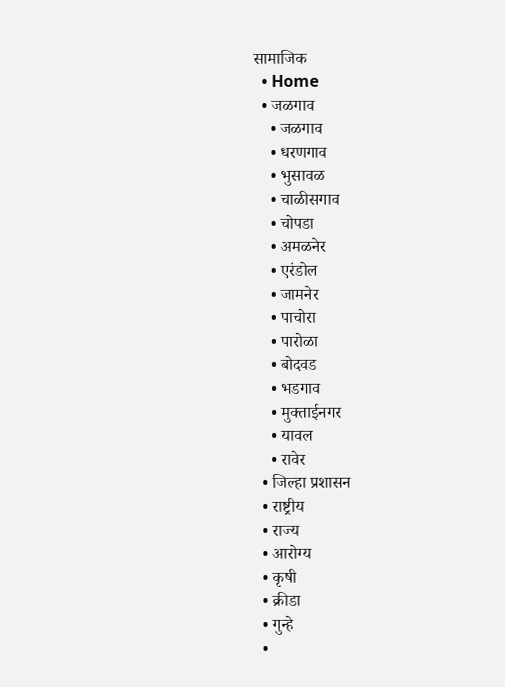सामाजिक
  • Home
  • जळगाव
    • जळगाव
    • धरणगाव
    • भुसावळ
    • चाळीसगाव
    • चोपडा
    • अमळनेर
    • एरंडोल
    • जामनेर
    • पाचोरा
    • पारोळा
    • बोदवड
    • भडगाव
    • मुक्ताईनगर
    • यावल
    • रावेर
  • जिल्हा प्रशासन
  • राष्ट्रीय
  • राज्य
  • आरोग्य
  • कृषी
  • क्रीडा
  • गुन्हे
  •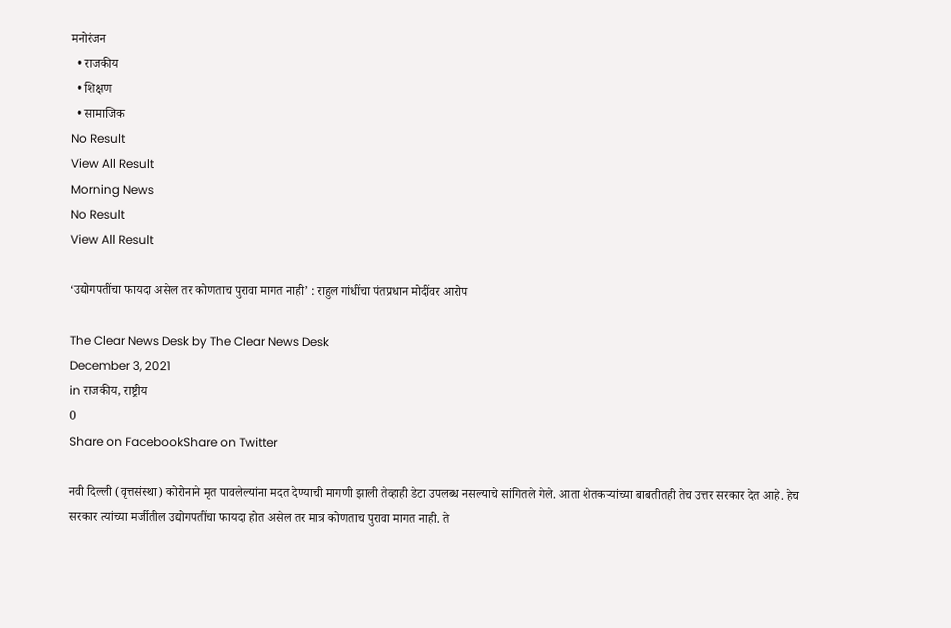मनोरंजन
  • राजकीय
  • शिक्षण
  • सामाजिक
No Result
View All Result
Morning News
No Result
View All Result

‘उद्योगपतींचा फायदा असेल तर कोणताच पुरावा मागत नाही’ : राहुल गांधींचा पंतप्रधान मोदींवर आरोप

The Clear News Desk by The Clear News Desk
December 3, 2021
in राजकीय, राष्ट्रीय
0
Share on FacebookShare on Twitter

नवी दिल्ली (वृत्तसंस्था) कोरोनाने मृत पावलेल्यांना मदत देण्याची मागणी झाली तेव्हाही डेटा उपलब्ध नसल्याचे सांगितले गेले. आता शेतकऱ्यांच्या बाबतीतही तेच उत्तर सरकार देत आहे. हेच सरकार त्यांच्या मर्जीतील उद्योगपतींचा फायदा होत असेल तर मात्र कोणताच पुरावा मागत नाही. ते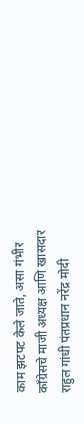काम झटपट केले जाते, असा गंभीर काँग्रेसचे माजी अध्यक्ष आणि खासदार राहुल गांधी पंतप्रधान नरेंद्र मोदी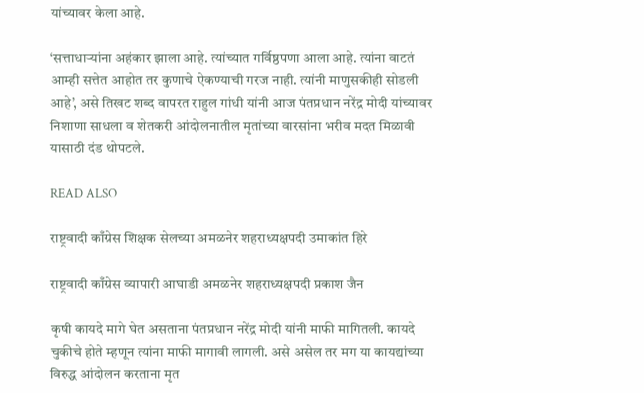यांच्यावर केला आहे.

‘सत्ताधाऱ्यांना अहंकार झाला आहे. त्यांच्यात गर्विष्ठपणा आला आहे. त्यांना वाटतं आम्ही सत्तेत आहोत तर कुणाचे ऐकण्याची गरज नाही. त्यांनी माणुसकीही सोडली आहे’, असे तिखट शब्द वापरत राहुल गांधी यांनी आज पंतप्रधान नरेंद्र मोदी यांच्यावर निशाणा साधला व शेतकरी आंदोलनातील मृतांच्या वारसांना भरीव मदत मिळावी यासाठी दंड थोपटले.

READ ALSO

राष्ट्रवादी काँग्रेस शिक्षक सेलच्या अमळनेर शहराध्यक्षपदी उमाकांत हिरे

राष्ट्रवादी काँग्रेस व्यापारी आघाडी अमळनेर शहराध्यक्षपदी प्रकाश जैन

कृषी कायदे मागे घेत असताना पंतप्रधान नरेंद्र मोदी यांनी माफी मागितली. कायदे चुकीचे होते म्हणून त्यांना माफी मागावी लागली. असे असेल तर मग या कायद्यांच्या विरुद्ध आंदोलन करताना मृत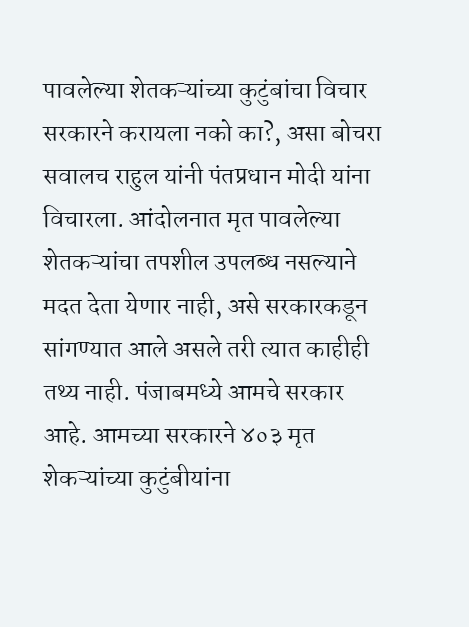पावलेल्या शेतकऱ्यांच्या कुटुंबांचा विचार सरकारने करायला नको का?, असा बोचरा सवालच राहुल यांनी पंतप्रधान मोदी यांना विचारला. आंदोलनात मृत पावलेल्या शेतकऱ्यांचा तपशील उपलब्ध नसल्याने मदत देता येणार नाही, असे सरकारकडून सांगण्यात आले असले तरी त्यात काहीही तथ्य नाही. पंजाबमध्ये आमचे सरकार आहे. आमच्या सरकारने ४०३ मृत शेकऱ्यांच्या कुटुंबीयांना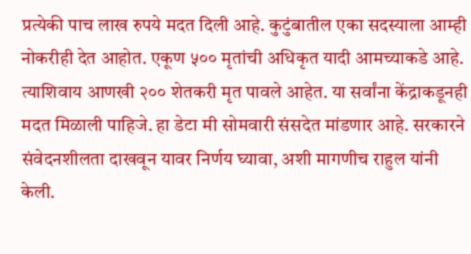प्रत्येकी पाच लाख रुपये मदत दिली आहे. कुटुंबातील एका सदस्याला आम्ही नोकरीही देत आहोत. एकूण ५०० मृतांची अधिकृत यादी आमच्याकडे आहे. त्याशिवाय आणखी २०० शेतकरी मृत पावले आहेत. या सर्वांना केंद्राकडूनही मदत मिळाली पाहिजे. हा डेटा मी सोमवारी संसदेत मांडणार आहे. सरकारने संवेदनशीलता दाखवून यावर निर्णय घ्यावा, अशी मागणीच राहुल यांनी केली.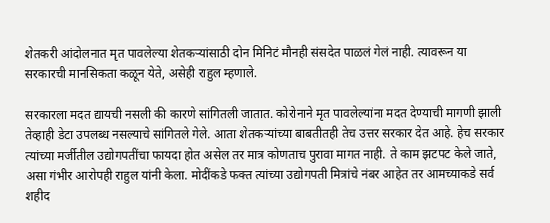शेतकरी आंदोलनात मृत पावलेल्या शेतकऱ्यांसाठी दोन मिनिटं मौनही संसदेत पाळलं गेलं नाही. त्यावरून या सरकारची मानसिकता कळून येते, असेही राहुल म्हणाले.

सरकारला मदत द्यायची नसली की कारणे सांगितली जातात. कोरोनाने मृत पावलेल्यांना मदत देण्याची मागणी झाली तेव्हाही डेटा उपलब्ध नसल्याचे सांगितले गेले. आता शेतकऱ्यांच्या बाबतीतही तेच उत्तर सरकार देत आहे. हेच सरकार त्यांच्या मर्जीतील उद्योगपतींचा फायदा होत असेल तर मात्र कोणताच पुरावा मागत नाही. ते काम झटपट केले जाते, असा गंभीर आरोपही राहुल यांनी केला. मोदींकडे फक्त त्यांच्या उद्योगपती मित्रांचे नंबर आहेत तर आमच्याकडे सर्व शहीद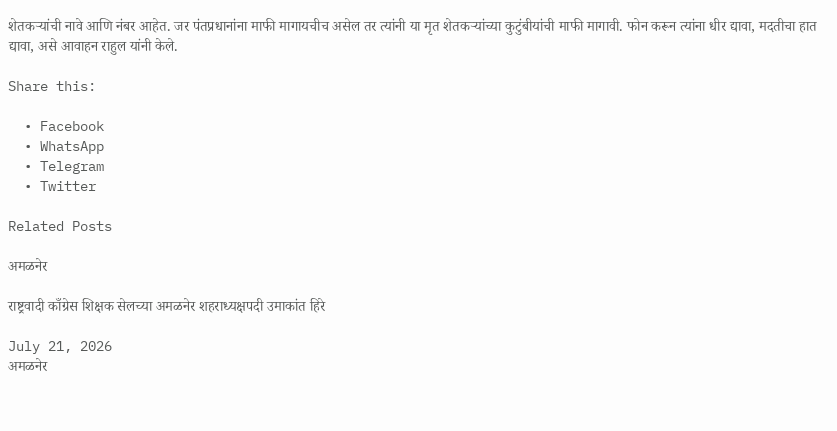शेतकऱ्यांची नावे आणि नंबर आहेत. जर पंतप्रधानांना माफी मागायचीच असेल तर त्यांनी या मृत शेतकऱ्यांच्या कुटुंबीयांची माफी मागावी. फोन करून त्यांना धीर द्यावा, मदतीचा हात द्यावा, असे आवाहन राहुल यांनी केले.

Share this:

  • Facebook
  • WhatsApp
  • Telegram
  • Twitter

Related Posts

अमळनेर

राष्ट्रवादी काँग्रेस शिक्षक सेलच्या अमळनेर शहराध्यक्षपदी उमाकांत हिरे

July 21, 2026
अमळनेर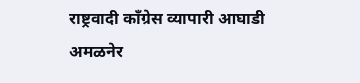राष्ट्रवादी काँग्रेस व्यापारी आघाडी अमळनेर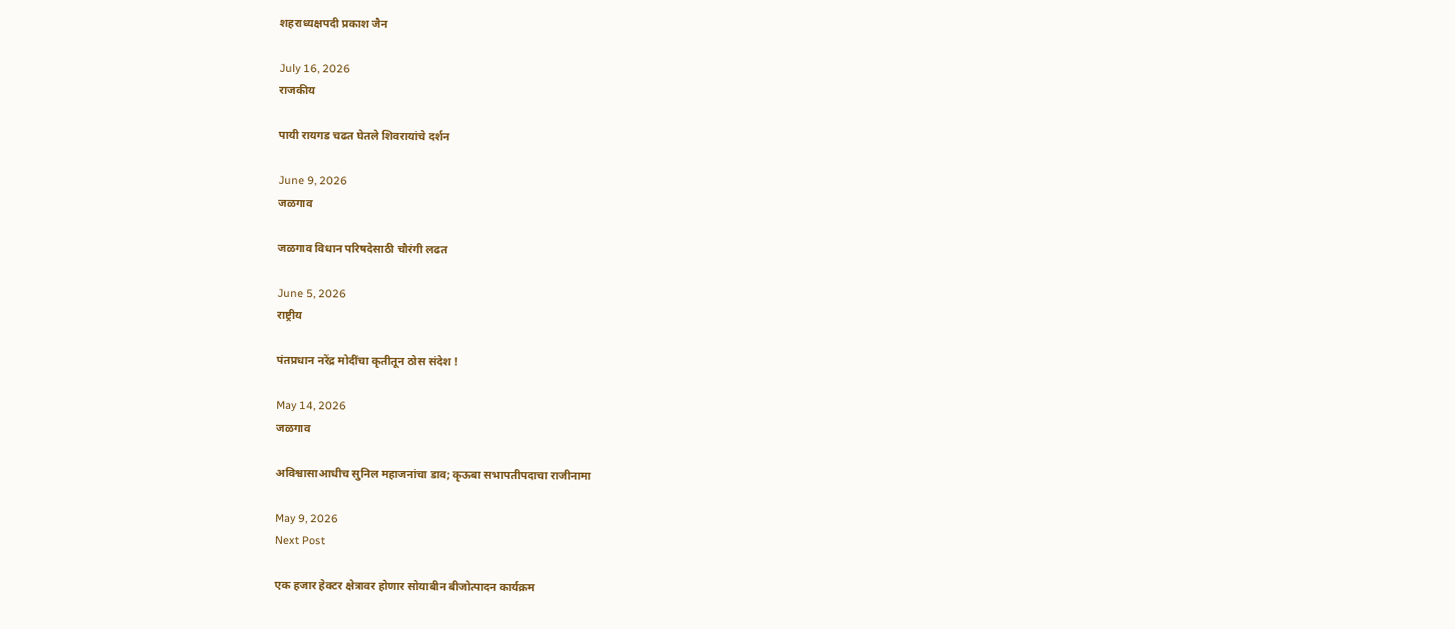शहराध्यक्षपदी प्रकाश जैन

July 16, 2026
राजकीय

पायी रायगड चढत घेतले शिवरायांचे दर्शन

June 9, 2026
जळगाव

जळगाव विधान परिषदेसाठी चौरंगी लढत

June 5, 2026
राष्ट्रीय

पंतप्रधान नरेंद्र मोदींचा कृतीतून ठोस संदेश !

May 14, 2026
जळगाव

अविश्वासाआधीच सुनिल महाजनांचा डाव; कृऊबा सभापतीपदाचा राजीनामा

May 9, 2026
Next Post

एक हजार हेक्टर क्षेत्रावर होणार सोयाबीन बीजोत्पादन कार्यक्रम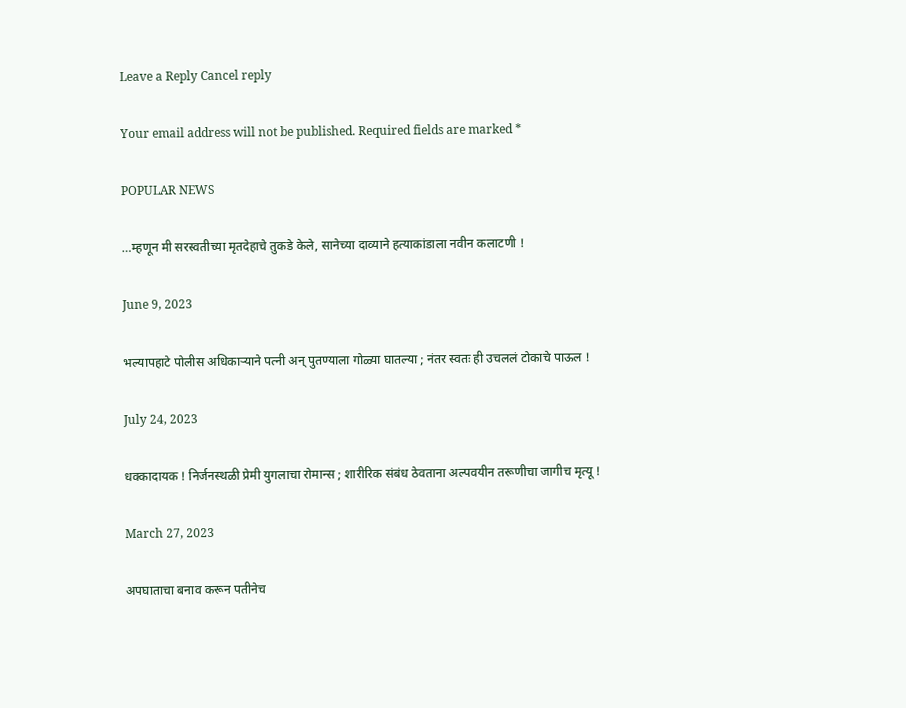Leave a Reply Cancel reply

Your email address will not be published. Required fields are marked *

POPULAR NEWS

…म्हणून मी सरस्वतीच्या मृतदेहाचे तुकडे केले, सानेच्या दाव्याने हत्याकांडाला नवीन कलाटणी !

June 9, 2023

भल्यापहाटे पोलीस अधिकाऱ्याने पत्नी अन् पुतण्याला गोळ्या घातल्या ; नंतर स्वतः ही उचललं टोकाचे पाऊल !

July 24, 2023

धक्कादायक ! निर्जनस्थळी प्रेमी युगलाचा रोमान्स ; शारीरिक संबंध ठेवताना अल्पवयीन तरूणीचा जागीच मृत्यू !

March 27, 2023

अपघाताचा बनाव करून पतीनेच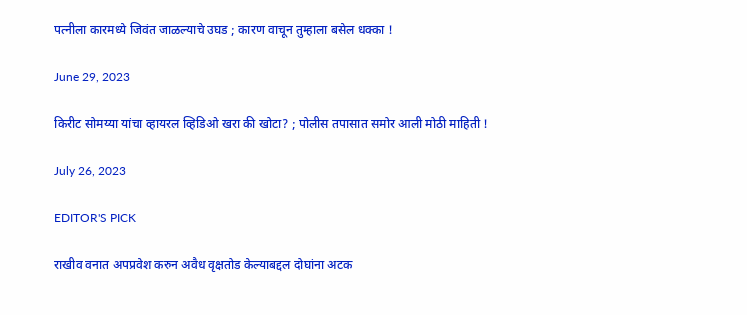पत्नीला कारमध्ये जिवंत जाळल्याचे उघड ; कारण वाचून तुम्हाला बसेल धक्का !

June 29, 2023

किरीट सोमय्या यांचा व्हायरल व्हिडिओ खरा की खोटा? ; पोलीस तपासात समोर आली मोठी माहिती !

July 26, 2023

EDITOR'S PICK

राखीव वनात अपप्रवेश करुन अवैध वृक्षतोड केल्याबद्दल दोघांना अटक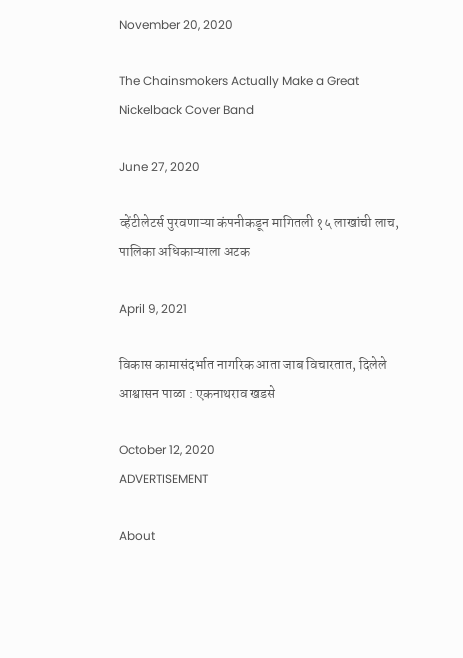November 20, 2020

The Chainsmokers Actually Make a Great Nickelback Cover Band

June 27, 2020

व्हेंटीलेटर्स पुरवणाऱ्या कंपनीकडून मागितली १५ लाखांची लाच, पालिका अधिकाऱ्याला अटक

April 9, 2021

विकास कामासंदर्भात नागरिक आता जाब विचारतात, दिलेले आश्वासन पाळा : एकनाथराव खडसे

October 12, 2020
ADVERTISEMENT

About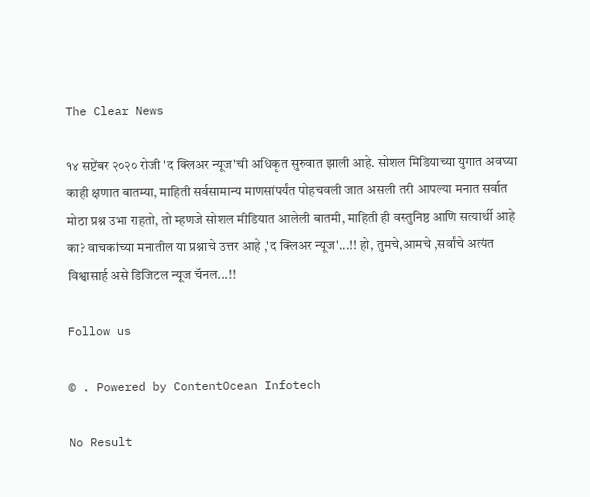The Clear News

१४ सप्टेंबर २०२० रोजी 'द क्लिअर न्यूज'ची अधिकृत सुरुवात झाली आहे. सोशल मिडियाच्या युगात अवघ्या काही क्षणात बातम्या, माहिती सर्वसामान्य माणसांपर्यंत पोहचवली जात असली तरी आपल्या मनात सर्वात मोठा प्रश्न उभा राहतो, तो म्हणजे सोशल मीडियात आलेली बातमी, माहिती ही वस्तुनिष्ठ आणि सत्यार्थी आहे का? वाचकांच्या मनातील या प्रश्नाचे उत्तर आहे ,'द क्लिअर न्यूज'...!! हो, तुमचे,आमचे ,सर्वांचे अत्यंत विश्वासार्ह असे डिजिटल न्यूज चॅनल...!!

Follow us

© . Powered by ContentOcean Infotech

No Result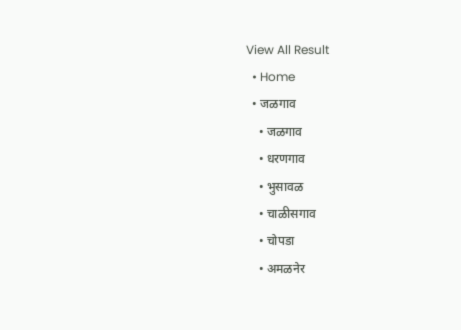View All Result
  • Home
  • जळगाव
    • जळगाव
    • धरणगाव
    • भुसावळ
    • चाळीसगाव
    • चोपडा
    • अमळनेर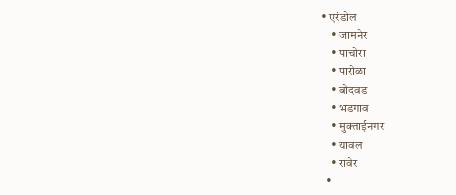• एरंडोल
    • जामनेर
    • पाचोरा
    • पारोळा
    • बोदवड
    • भडगाव
    • मुक्ताईनगर
    • यावल
    • रावेर
  •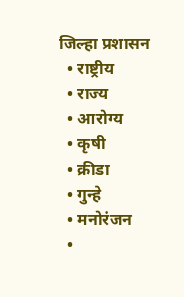जिल्हा प्रशासन
  • राष्ट्रीय
  • राज्य
  • आरोग्य
  • कृषी
  • क्रीडा
  • गुन्हे
  • मनोरंजन
  •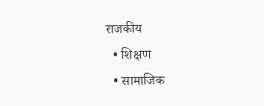राजकीय
  • शिक्षण
  • सामाजिक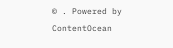© . Powered by ContentOcean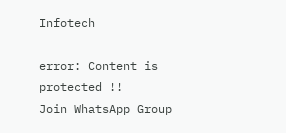Infotech

error: Content is protected !!
Join WhatsApp Group